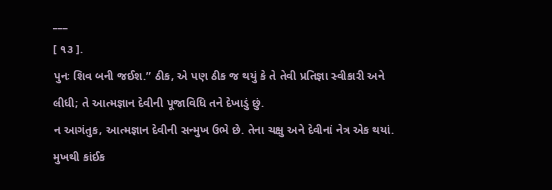___
[ ૧૩ ].
પુનઃ શિવ બની જઈશ.” ઠીક, એ પણ ઠીક જ થયું કે તે તેવી પ્રતિજ્ઞા સ્વીકારી અને લીધી; તે આત્મજ્ઞાન દેવીની પૂજાવિધિ તને દેખાડું છું.
ન આગંતુક, આત્મજ્ઞાન દેવીની સન્મુખ ઉભે છે. તેના ચક્ષુ અને દેવીનાં નેત્ર એક થયાં. મુખથી કાંઈક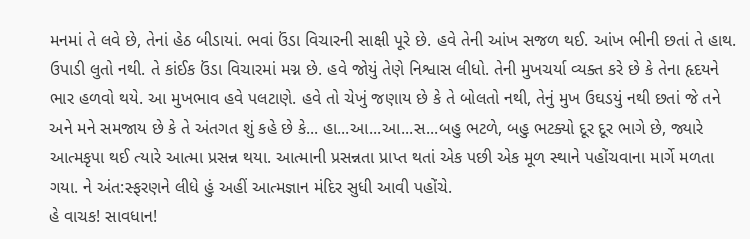મનમાં તે લવે છે, તેનાં હેઠ બીડાયાં. ભવાં ઉંડા વિચારની સાક્ષી પૂરે છે. હવે તેની આંખ સજળ થઈ. આંખ ભીની છતાં તે હાથ. ઉપાડી લુતો નથી. તે કાંઈક ઉંડા વિચારમાં મગ્ન છે. હવે જોયું તેણે નિશ્વાસ લીધો. તેની મુખચર્યા વ્યક્ત કરે છે કે તેના હૃદયને ભાર હળવો થયે. આ મુખભાવ હવે પલટાણે. હવે તો ચેખું જણાય છે કે તે બોલતો નથી, તેનું મુખ ઉઘડયું નથી છતાં જે તને અને મને સમજાય છે કે તે અંતગત શું કહે છે કે... હા...આ...આ...સ...બહુ ભટળે, બહુ ભટક્યો દૂર દૂર ભાગે છે, જ્યારે આત્મકૃપા થઈ ત્યારે આત્મા પ્રસન્ન થયા. આત્માની પ્રસન્નતા પ્રાપ્ત થતાં એક પછી એક મૂળ સ્થાને પહોંચવાના માર્ગે મળતા ગયા. ને અંત:સ્ફરણને લીધે હું અહીં આત્મજ્ઞાન મંદિર સુધી આવી પહોંચે.
હે વાચક! સાવધાન!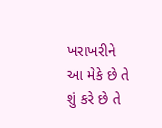ખરાખરીને આ મેકે છે તે શું કરે છે તે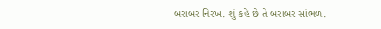બરાબર નિરખ. શું કહે છે તે બરાબર સાંભળ.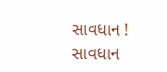સાવધાન ! સાવધાન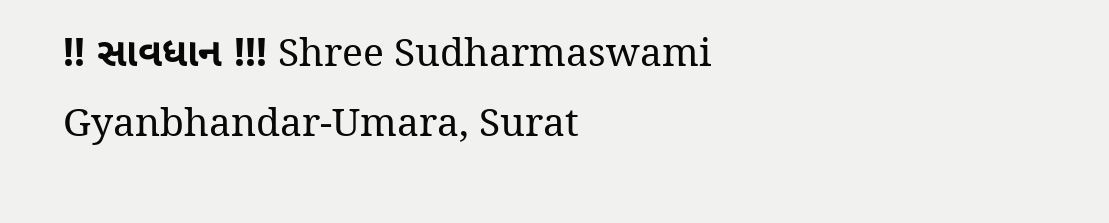!! સાવધાન !!! Shree Sudharmaswami Gyanbhandar-Umara, Surat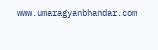www.umaragyanbhandar.com